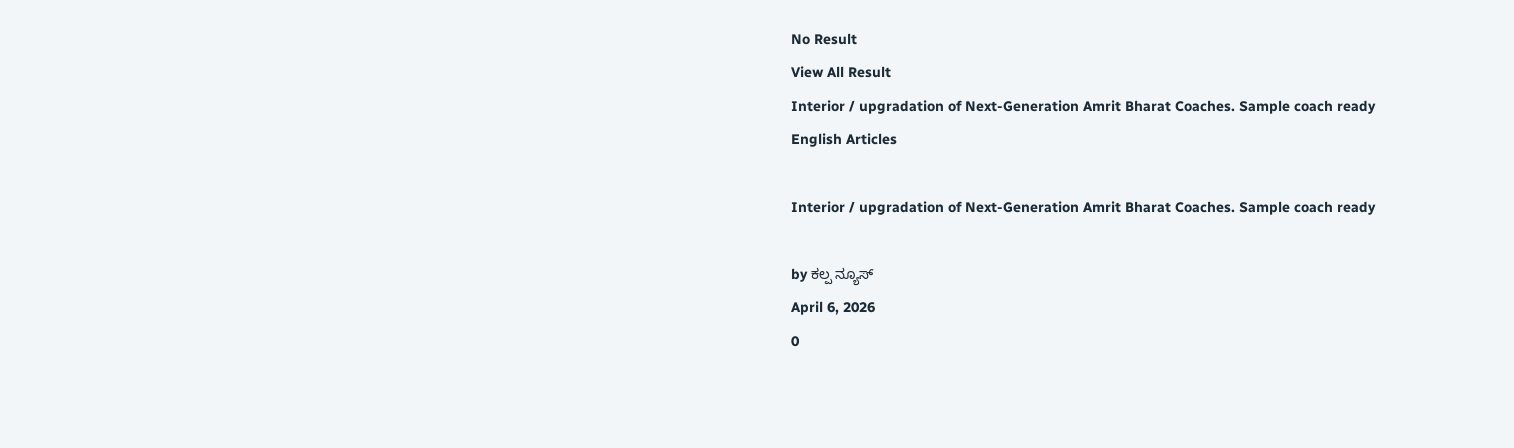No Result
View All Result
Interior / upgradation of Next-Generation Amrit Bharat Coaches. Sample coach ready
English Articles

Interior / upgradation of Next-Generation Amrit Bharat Coaches. Sample coach ready

by ಕಲ್ಪ ನ್ಯೂಸ್
April 6, 2026
0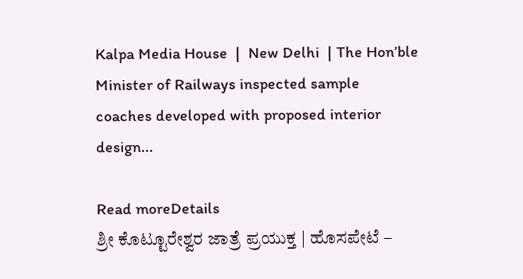Kalpa Media House  |  New Delhi  | The Hon’ble Minister of Railways inspected sample coaches developed with proposed interior design...

Read moreDetails
ಶ್ರೀ ಕೊಟ್ಟೂರೇಶ್ವರ ಜಾತ್ರೆ ಪ್ರಯುಕ್ತ | ಹೊಸಪೇಟೆ –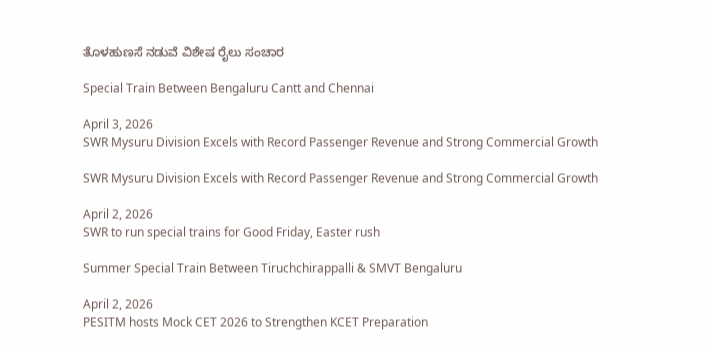ತೊಳಹುಣಸೆ ನಡುವೆ ವಿಶೇಷ ರೈಲು ಸಂಚಾರ

Special Train Between Bengaluru Cantt and Chennai

April 3, 2026
SWR Mysuru Division Excels with Record Passenger Revenue and Strong Commercial Growth

SWR Mysuru Division Excels with Record Passenger Revenue and Strong Commercial Growth

April 2, 2026
SWR to run special trains for Good Friday, Easter rush

Summer Special Train Between Tiruchchirappalli & SMVT Bengaluru

April 2, 2026
PESITM hosts Mock CET 2026 to Strengthen KCET Preparation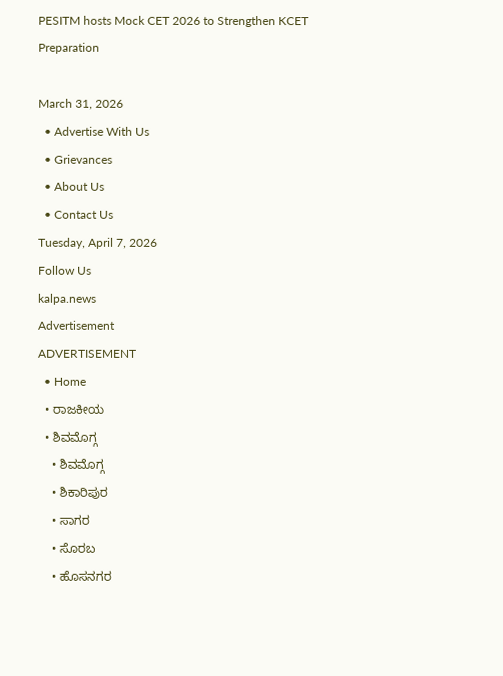PESITM hosts Mock CET 2026 to Strengthen KCET Preparation

March 31, 2026
  • Advertise With Us
  • Grievances
  • About Us
  • Contact Us
Tuesday, April 7, 2026
Follow Us
kalpa.news
Advertisement
ADVERTISEMENT
  • Home
  • ರಾಜಕೀಯ
  • ಶಿವಮೊಗ್ಗ
    • ಶಿವಮೊಗ್ಗ
    • ಶಿಕಾರಿಪುರ
    • ಸಾಗರ
    • ಸೊರಬ
    • ಹೊಸನಗರ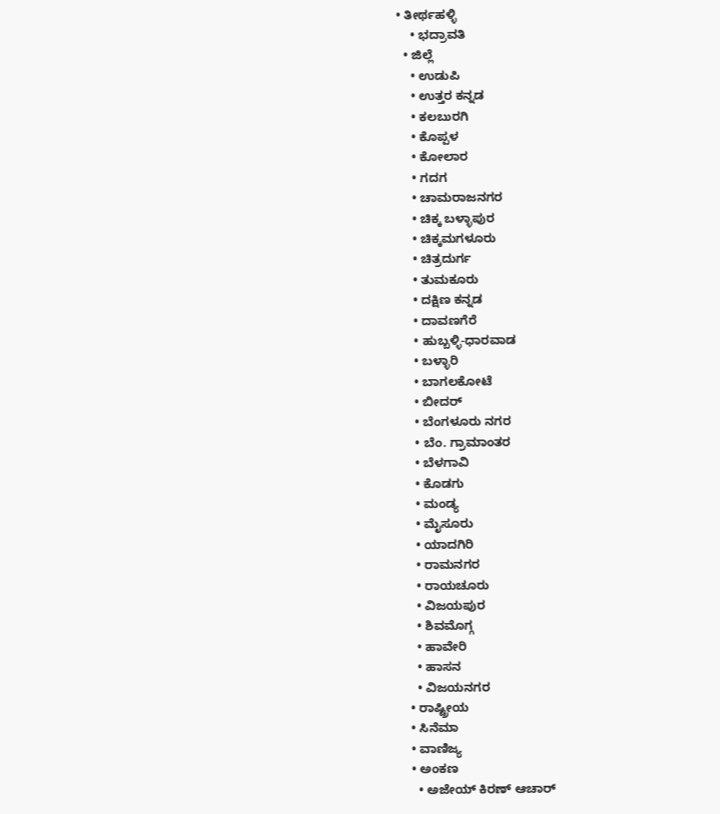• ತೀರ್ಥಹಳ್ಳಿ
    • ಭದ್ರಾವತಿ
  • ಜಿಲ್ಲೆ
    • ಉಡುಪಿ
    • ಉತ್ತರ ಕನ್ನಡ
    • ಕಲಬುರಗಿ
    • ಕೊಪ್ಪಳ
    • ಕೋಲಾರ
    • ಗದಗ
    • ಚಾಮರಾಜನಗರ
    • ಚಿಕ್ಕ ಬಳ್ಳಾಪುರ
    • ಚಿಕ್ಕಮಗಳೂರು
    • ಚಿತ್ರದುರ್ಗ
    • ತುಮಕೂರು
    • ದಕ್ಷಿಣ ಕನ್ನಡ
    • ದಾವಣಗೆರೆ
    • ಹುಬ್ಬಳ್ಳಿ-ಧಾರವಾಡ
    • ಬಳ್ಳಾರಿ
    • ಬಾಗಲಕೋಟೆ
    • ಬೀದರ್
    • ಬೆಂಗಳೂರು ನಗರ
    • ಬೆಂ. ಗ್ರಾಮಾಂತರ
    • ಬೆಳಗಾವಿ
    • ಕೊಡಗು
    • ಮಂಡ್ಯ
    • ಮೈಸೂರು
    • ಯಾದಗಿರಿ
    • ರಾಮನಗರ
    • ರಾಯಚೂರು
    • ವಿಜಯಪುರ
    • ಶಿವಮೊಗ್ಗ
    • ಹಾವೇರಿ
    • ಹಾಸನ
    • ವಿಜಯನಗರ
  • ರಾಷ್ಟ್ರೀಯ
  • ಸಿನೆಮಾ
  • ವಾಣಿಜ್ಯ
  • ಅಂಕಣ
    • ಅಜೇಯ್ ಕಿರಣ್ ಆಚಾರ್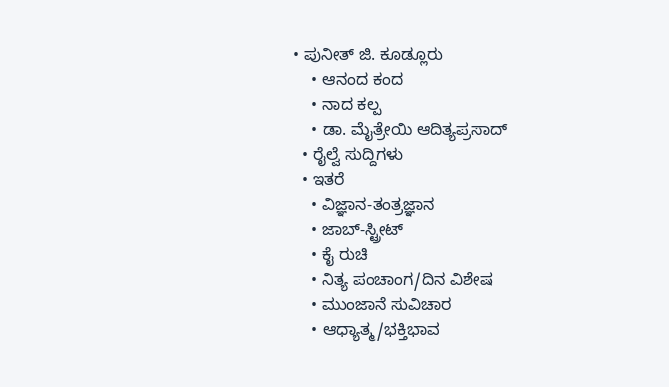• ಪುನೀತ್ ಜಿ. ಕೂಡ್ಲೂರು
    • ಆನಂದ ಕಂದ
    • ನಾದ ಕಲ್ಪ
    • ಡಾ. ಮೈತ್ರೇಯಿ ಆದಿತ್ಯಪ್ರಸಾದ್
  • ರೈಲ್ವೆ ಸುದ್ದಿಗಳು
  • ಇತರೆ
    • ವಿಜ್ಞಾನ-ತಂತ್ರಜ್ಞಾನ
    • ಜಾಬ್-ಸ್ಟ್ರೀಟ್
    • ಕೈ ರುಚಿ
    • ನಿತ್ಯ ಪಂಚಾಂಗ/ದಿನ ವಿಶೇಷ
    • ಮುಂಜಾನೆ ಸುವಿಚಾರ
    • ಆಧ್ಯಾತ್ಮ/ಭಕ್ತಿಭಾವ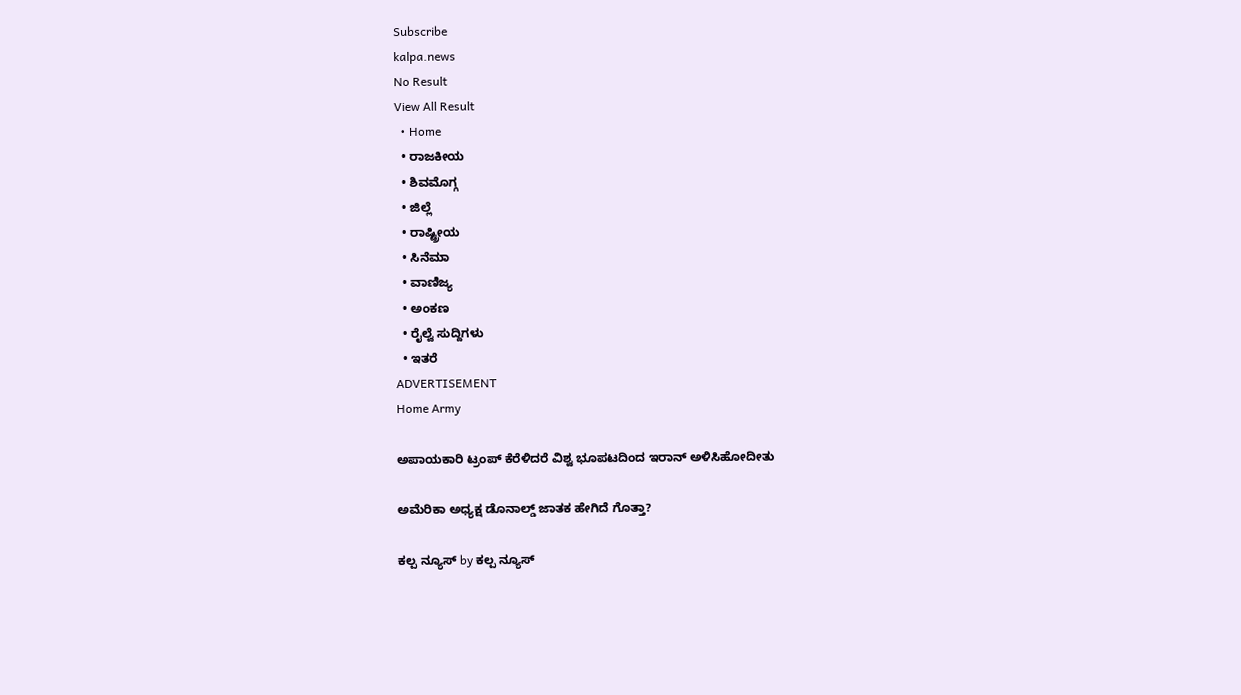Subscribe
kalpa.news
No Result
View All Result
  • Home
  • ರಾಜಕೀಯ
  • ಶಿವಮೊಗ್ಗ
  • ಜಿಲ್ಲೆ
  • ರಾಷ್ಟ್ರೀಯ
  • ಸಿನೆಮಾ
  • ವಾಣಿಜ್ಯ
  • ಅಂಕಣ
  • ರೈಲ್ವೆ ಸುದ್ದಿಗಳು
  • ಇತರೆ
ADVERTISEMENT
Home Army

ಅಪಾಯಕಾರಿ ಟ್ರಂಪ್ ಕೆರೆಳಿದರೆ ವಿಶ್ವ ಭೂಪಟದಿಂದ ಇರಾನ್ ಅಳಿಸಿಹೋದೀತು

ಅಮೆರಿಕಾ ಅಧ್ಯಕ್ಷ ಡೊನಾಲ್ಡ್‌ ಜಾತಕ ಹೇಗಿದೆ ಗೊತ್ತಾ?

ಕಲ್ಪ ನ್ಯೂಸ್ by ಕಲ್ಪ ನ್ಯೂಸ್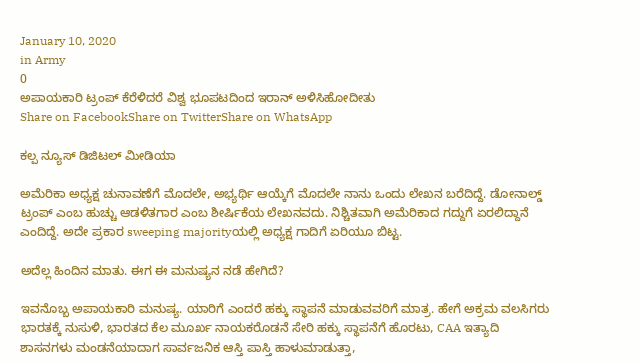January 10, 2020
in Army
0
ಅಪಾಯಕಾರಿ ಟ್ರಂಪ್ ಕೆರೆಳಿದರೆ ವಿಶ್ವ ಭೂಪಟದಿಂದ ಇರಾನ್ ಅಳಿಸಿಹೋದೀತು
Share on FacebookShare on TwitterShare on WhatsApp

ಕಲ್ಪ ನ್ಯೂಸ್ ಡಿಜಿಟಲ್ ಮೀಡಿಯಾ

ಅಮೆರಿಕಾ ಅಧ್ಯಕ್ಷ ಚುನಾವಣೆಗೆ ಮೊದಲೇ, ಅಭ್ಯರ್ಥಿ ಆಯ್ಕೆಗೆ ಮೊದಲೇ ನಾನು ಒಂದು ಲೇಖನ ಬರೆದಿದ್ದೆ. ಡೋನಾಲ್ಡ್ ಟ್ರಂಪ್ ಎಂಬ ಹುಚ್ಚು ಆಡಳಿತಗಾರ ಎಂಬ ಶೀರ್ಷಿಕೆಯ ಲೇಖನವದು. ನಿಶ್ಚಿತವಾಗಿ ಅಮೆರಿಕಾದ ಗದ್ದುಗೆ ಏರಲಿದ್ದಾನೆ ಎಂದಿದ್ದೆ. ಅದೇ ಪ್ರಕಾರ sweeping majorityಯಲ್ಲಿ ಅಧ್ಯಕ್ಷ ಗಾದಿಗೆ ಏರಿಯೂ ಬಿಟ್ಟ.

ಅದೆಲ್ಲ ಹಿಂದಿನ ಮಾತು. ಈಗ ಈ ಮನುಷ್ಯನ ನಡೆ ಹೇಗಿದೆ?

ಇವನೊಬ್ಬ ಅಪಾಯಕಾರಿ ಮನುಷ್ಯ. ಯಾರಿಗೆ ಎಂದರೆ ಹಕ್ಕು ಸ್ಥಾಪನೆ ಮಾಡುವವರಿಗೆ ಮಾತ್ರ. ಹೇಗೆ ಅಕ್ರಮ ವಲಸಿಗರು ಭಾರತಕ್ಕೆ ನುಸುಳಿ, ಭಾರತದ ಕೆಲ ಮೂರ್ಖ ನಾಯಕರೊಡನೆ ಸೇರಿ ಹಕ್ಕು ಸ್ಥಾಪನೆಗೆ ಹೊರಟು, CAA ಇತ್ಯಾದಿ ಶಾಸನಗಳು ಮಂಡನೆಯಾದಾಗ ಸಾರ್ವಜನಿಕ ಆಸ್ತಿ ಪಾಸ್ತಿ ಹಾಳುಮಾಡುತ್ತಾ,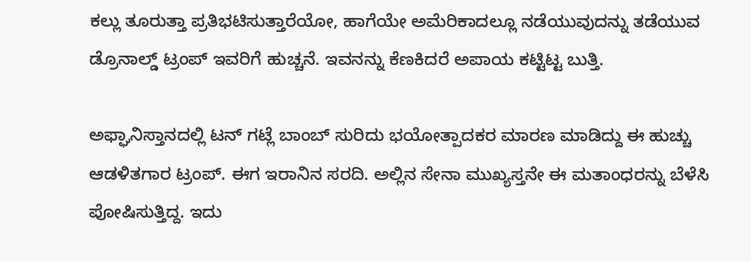ಕಲ್ಲು ತೂರುತ್ತಾ ಪ್ರತಿಭಟಿಸುತ್ತಾರೆಯೋ, ಹಾಗೆಯೇ ಅಮೆರಿಕಾದಲ್ಲೂ ನಡೆಯುವುದನ್ನು ತಡೆಯುವ ಡ್ರೊನಾಲ್ಡ್ ಟ್ರಂಪ್ ಇವರಿಗೆ ಹುಚ್ಚನೆ. ಇವನನ್ನು ಕೆಣಕಿದರೆ ಅಪಾಯ ಕಟ್ಟಿಟ್ಟ ಬುತ್ತಿ.

ಅಫ್ಘಾನಿಸ್ತಾನದಲ್ಲಿ ಟನ್ ಗಟ್ಲೆ ಬಾಂಬ್ ಸುರಿದು ಭಯೋತ್ಪಾದಕರ ಮಾರಣ ಮಾಡಿದ್ದು ಈ ಹುಚ್ಚು ಆಡಳಿತಗಾರ ಟ್ರಂಪ್. ಈಗ ಇರಾನಿನ ಸರದಿ. ಅಲ್ಲಿನ ಸೇನಾ ಮುಖ್ಯಸ್ತನೇ ಈ ಮತಾಂಧರನ್ನು ಬೆಳೆಸಿ ಪೋಷಿಸುತ್ತಿದ್ದ. ಇದು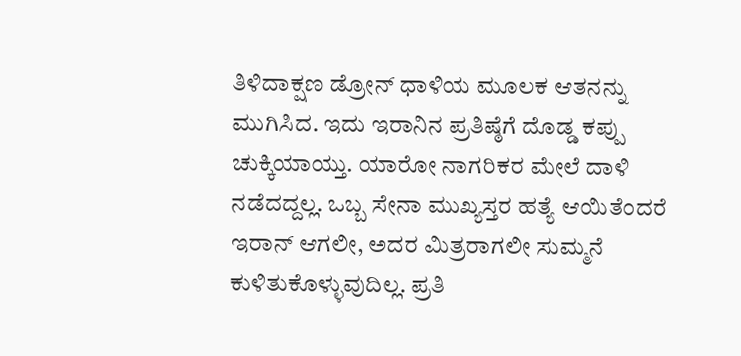ತಿಳಿದಾಕ್ಷಣ ಡ್ರೋನ್ ಧಾಳಿಯ ಮೂಲಕ ಆತನನ್ನು ಮುಗಿಸಿದ. ಇದು ಇರಾನಿನ ಪ್ರತಿಷ್ಠೆಗೆ ದೊಡ್ಡ ಕಪ್ಪು ಚುಕ್ಕಿಯಾಯ್ತು. ಯಾರೋ ನಾಗರಿಕರ ಮೇಲೆ ದಾಳಿ ನಡೆದದ್ದಲ್ಲ. ಒಬ್ಬ ಸೇನಾ ಮುಖ್ಯಸ್ತರ ಹತ್ಯೆ ಆಯಿತೆಂದರೆ ಇರಾನ್ ಆಗಲೀ, ಅದರ ಮಿತ್ರರಾಗಲೀ ಸುಮ್ಮನೆ ಕುಳಿತುಕೊಳ್ಳುವುದಿಲ್ಲ. ಪ್ರತಿ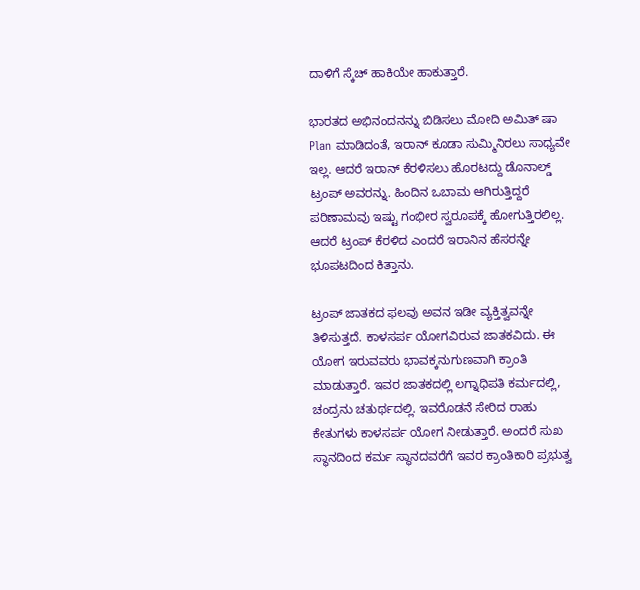ದಾಳಿಗೆ ಸ್ಕೆಚ್ ಹಾಕಿಯೇ ಹಾಕುತ್ತಾರೆ.

ಭಾರತದ ಅಭಿನಂದನನ್ನು ಬಿಡಿಸಲು ಮೋದಿ ಅಮಿತ್ ಷಾ Plan ಮಾಡಿದಂತೆ, ಇರಾನ್ ಕೂಡಾ ಸುಮ್ಮಿನಿರಲು ಸಾಧ್ಯವೇ ಇಲ್ಲ. ಆದರೆ ಇರಾನ್ ಕೆರಳಿಸಲು ಹೊರಟದ್ದು ಡೊನಾಲ್ಡ್ ಟ್ರಂಪ್ ಅವರನ್ನು. ಹಿಂದಿನ ಒಬಾಮ ಆಗಿರುತ್ತಿದ್ದರೆ ಪರಿಣಾಮವು ಇಷ್ಟು ಗಂಭೀರ ಸ್ವರೂಪಕ್ಕೆ ಹೋಗುತ್ತಿರಲಿಲ್ಲ. ಆದರೆ ಟ್ರಂಪ್ ಕೆರಳಿದ ಎಂದರೆ ಇರಾನಿನ ಹೆಸರನ್ನೇ ಭೂಪಟದಿಂದ ಕಿತ್ತಾನು.

ಟ್ರಂಪ್ ಜಾತಕದ ಫಲವು ಅವನ ಇಡೀ ವ್ಯಕ್ತಿತ್ವವನ್ನೇ ತಿಳಿಸುತ್ತದೆ. ಕಾಳಸರ್ಪ ಯೋಗವಿರುವ ಜಾತಕವಿದು. ಈ ಯೋಗ ಇರುವವರು ಭಾವಕ್ಕನುಗುಣವಾಗಿ ಕ್ರಾಂತಿ ಮಾಡುತ್ತಾರೆ. ಇವರ ಜಾತಕದಲ್ಲಿ ಲಗ್ನಾಧಿಪತಿ ಕರ್ಮದಲ್ಲಿ, ಚಂದ್ರನು ಚತುರ್ಥದಲ್ಲಿ. ಇವರೊಡನೆ ಸೇರಿದ ರಾಹು ಕೇತುಗಳು ಕಾಳಸರ್ಪ ಯೋಗ ನೀಡುತ್ತಾರೆ. ಅಂದರೆ ಸುಖ ಸ್ಥಾನದಿಂದ ಕರ್ಮ ಸ್ಥಾನದವರೆಗೆ ಇವರ ಕ್ರಾಂತಿಕಾರಿ ಪ್ರಭುತ್ವ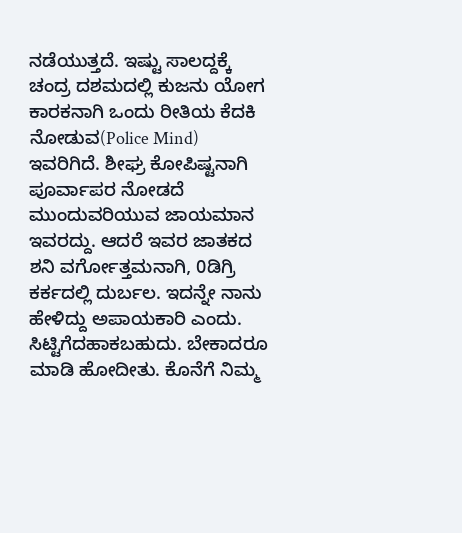ನಡೆಯುತ್ತದೆ. ಇಷ್ಟು ಸಾಲದ್ದಕ್ಕೆ ಚಂದ್ರ ದಶಮದಲ್ಲಿ ಕುಜನು ಯೋಗ ಕಾರಕನಾಗಿ ಒಂದು ರೀತಿಯ ಕೆದಕಿ ನೋಡುವ(Police Mind) ಇವರಿಗಿದೆ. ಶೀಘ್ರ ಕೋಪಿಷ್ಟನಾಗಿ ಪೂರ್ವಾಪರ ನೋಡದೆ ಮುಂದುವರಿಯುವ ಜಾಯಮಾನ ಇವರದ್ದು. ಆದರೆ ಇವರ ಜಾತಕದ ಶನಿ ವರ್ಗೋತ್ತಮನಾಗಿ, 0ಡಿಗ್ರಿ ಕರ್ಕದಲ್ಲಿ ದುರ್ಬಲ. ಇದನ್ನೇ ನಾನು ಹೇಳಿದ್ದು ಅಪಾಯಕಾರಿ ಎಂದು. ಸಿಟ್ಟಿಗೆದಹಾಕಬಹುದು. ಬೇಕಾದರೂ ಮಾಡಿ ಹೋದೀತು. ಕೊನೆಗೆ ನಿಮ್ಮ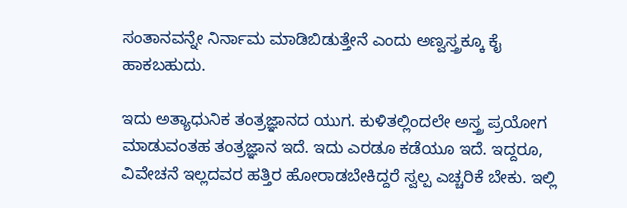ಸಂತಾನವನ್ನೇ ನಿರ್ನಾಮ ಮಾಡಿಬಿಡುತ್ತೇನೆ ಎಂದು ಅಣ್ವಸ್ತ್ರಕ್ಕೂ ಕೈ ಹಾಕಬಹುದು.

ಇದು ಅತ್ಯಾಧುನಿಕ ತಂತ್ರಜ್ಞಾನದ ಯುಗ. ಕುಳಿತಲ್ಲಿಂದಲೇ ಅಸ್ತ್ರ ಪ್ರಯೋಗ ಮಾಡುವಂತಹ ತಂತ್ರಜ್ಞಾನ ಇದೆ. ಇದು ಎರಡೂ ಕಡೆಯೂ ಇದೆ. ಇದ್ದರೂ, ವಿವೇಚನೆ ಇಲ್ಲದವರ ಹತ್ತಿರ ಹೋರಾಡಬೇಕಿದ್ದರೆ ಸ್ವಲ್ಪ ಎಚ್ಚರಿಕೆ ಬೇಕು. ಇಲ್ಲಿ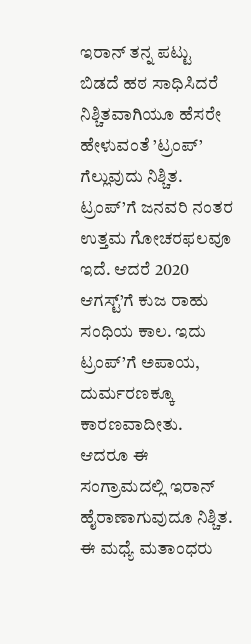ಇರಾನ್ ತನ್ನ ಪಟ್ಟು ಬಿಡದೆ ಹಠ ಸಾಧಿಸಿದರೆ ನಿಶ್ಚಿತವಾಗಿಯೂ ಹೆಸರೇ ಹೇಳುವಂತೆ ’ಟ್ರಂಪ್’ ಗೆಲ್ಲುವುದು ನಿಶ್ಚಿತ. ಟ್ರಂಪ್’ಗೆ ಜನವರಿ ನಂತರ ಉತ್ತಮ ಗೋಚರಫಲವೂ ಇದೆ. ಆದರೆ 2020 ಆಗಸ್ಟ್‌’ಗೆ ಕುಜ ರಾಹು ಸಂಧಿಯ ಕಾಲ. ಇದು ಟ್ರಂಪ್’ಗೆ ಅಪಾಯ, ದುರ್ಮರಣಕ್ಕೂ ಕಾರಣವಾದೀತು. ಆದರೂ ಈ ಸಂಗ್ರಾಮದಲ್ಲಿ ಇರಾನ್ ಹೈರಾಣಾಗುವುದೂ ನಿಶ್ಚಿತ. ಈ ಮಧ್ಯೆ ಮತಾಂಧರು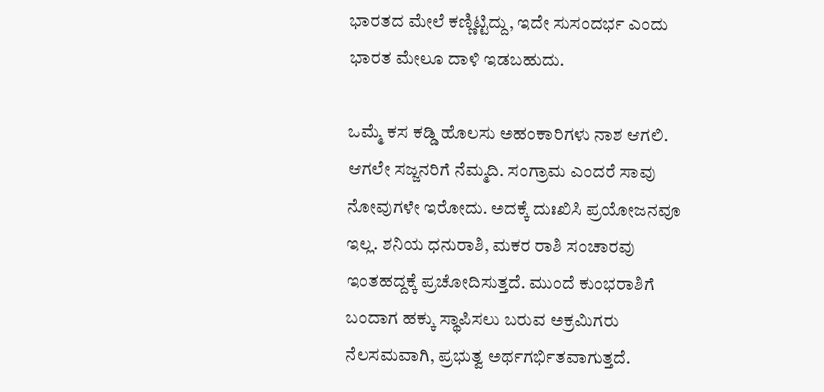ಭಾರತದ ಮೇಲೆ ಕಣ್ಣಿಟ್ಟಿದ್ದು, ಇದೇ ಸುಸಂದರ್ಭ ಎಂದು ಭಾರತ ಮೇಲೂ ದಾಳಿ ಇಡಬಹುದು.

ಒಮ್ಮೆ ಕಸ ಕಡ್ಡಿ ಹೊಲಸು ಅಹಂಕಾರಿಗಳು ನಾಶ ಆಗಲಿ. ಆಗಲೇ ಸಜ್ಜನರಿಗೆ ನೆಮ್ಮದಿ. ಸಂಗ್ರಾಮ ಎಂದರೆ ಸಾವು ನೋವುಗಳೇ ಇರೋದು. ಅದಕ್ಕೆ ದುಃಖಿಸಿ ಪ್ರಯೋಜನವೂ ಇಲ್ಲ. ಶನಿಯ ಧನುರಾಶಿ, ಮಕರ ರಾಶಿ ಸಂಚಾರವು ಇಂತಹದ್ದಕ್ಕೆ ಪ್ರಚೋದಿಸುತ್ತದೆ. ಮುಂದೆ ಕುಂಭರಾಶಿಗೆ ಬಂದಾಗ ಹಕ್ಕು ಸ್ಥಾಪಿಸಲು ಬರುವ ಅಕ್ರಮಿಗರು ನೆಲಸಮವಾಗಿ, ಪ್ರಭುತ್ವ ಅರ್ಥಗರ್ಭಿತವಾಗುತ್ತದೆ.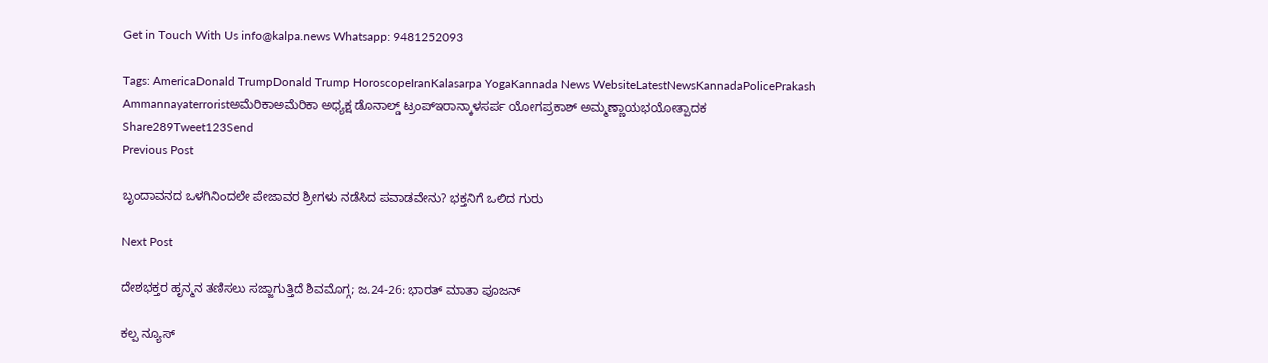Get in Touch With Us info@kalpa.news Whatsapp: 9481252093

Tags: AmericaDonald TrumpDonald Trump HoroscopeIranKalasarpa YogaKannada News WebsiteLatestNewsKannadaPolicePrakash Ammannayaterroristಅಮೆರಿಕಾಅಮೆರಿಕಾ ಅಧ್ಯಕ್ಷ ಡೊನಾಲ್ಡ್‌ ಟ್ರಂಪ್ಇರಾನ್ಕಾಳಸರ್ಪ ಯೋಗಪ್ರಕಾಶ್ ಅಮ್ಮಣ್ಣಾಯಭಯೋತ್ಪಾದಕ
Share289Tweet123Send
Previous Post

ಬೃಂದಾವನದ ಒಳಗಿನಿಂದಲೇ ಪೇಜಾವರ ಶ್ರೀಗಳು ನಡೆಸಿದ ಪವಾಡವೇನು? ಭಕ್ತನಿಗೆ ಒಲಿದ ಗುರು

Next Post

ದೇಶಭಕ್ತರ ಹೃನ್ಮನ ತಣಿಸಲು ಸಜ್ಜಾಗುತ್ತಿದೆ ಶಿವಮೊಗ್ಗ; ಜ.24-26: ಭಾರತ್ ಮಾತಾ ಪೂಜನ್

ಕಲ್ಪ ನ್ಯೂಸ್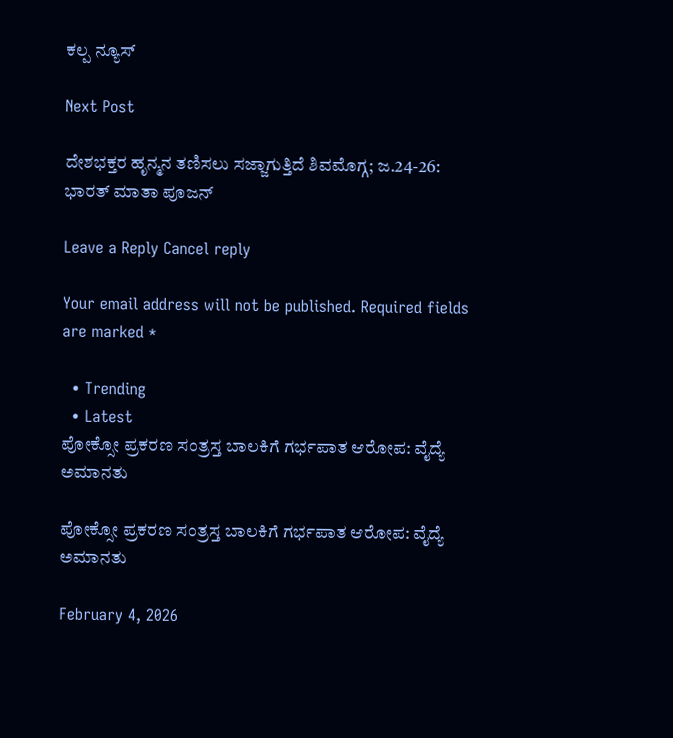ಕಲ್ಪ ನ್ಯೂಸ್

Next Post

ದೇಶಭಕ್ತರ ಹೃನ್ಮನ ತಣಿಸಲು ಸಜ್ಜಾಗುತ್ತಿದೆ ಶಿವಮೊಗ್ಗ; ಜ.24-26: ಭಾರತ್ ಮಾತಾ ಪೂಜನ್

Leave a Reply Cancel reply

Your email address will not be published. Required fields are marked *

  • Trending
  • Latest
ಪೋಕ್ಸೋ ಪ್ರಕರಣ ಸಂತ್ರಸ್ತ ಬಾಲಕಿಗೆ ಗರ್ಭಪಾತ ಆರೋಪ: ವೈದ್ಯೆ ಅಮಾನತು

ಪೋಕ್ಸೋ ಪ್ರಕರಣ ಸಂತ್ರಸ್ತ ಬಾಲಕಿಗೆ ಗರ್ಭಪಾತ ಆರೋಪ: ವೈದ್ಯೆ ಅಮಾನತು

February 4, 2026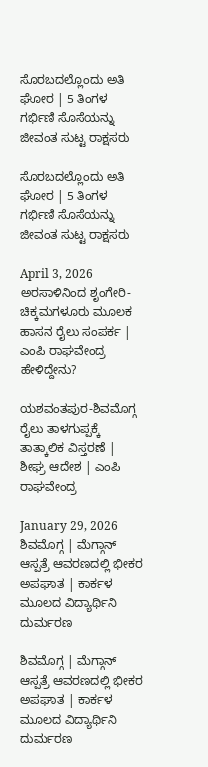ಸೊರಬದಲ್ಲೊಂದು ಅತಿ ಘೋರ | 5 ತಿಂಗಳ ಗರ್ಭಿಣಿ ಸೊಸೆಯನ್ನು ಜೀವಂತ ಸುಟ್ಟ ರಾಕ್ಷಸರು

ಸೊರಬದಲ್ಲೊಂದು ಅತಿ ಘೋರ | 5 ತಿಂಗಳ ಗರ್ಭಿಣಿ ಸೊಸೆಯನ್ನು ಜೀವಂತ ಸುಟ್ಟ ರಾಕ್ಷಸರು

April 3, 2026
ಅರಸಾಳಿನಿಂದ ಶೃಂಗೇರಿ-ಚಿಕ್ಕಮಗಳೂರು ಮೂಲಕ ಹಾಸನ ರೈಲು ಸಂಪರ್ಕ | ಎಂಪಿ ರಾಘವೇಂದ್ರ ಹೇಳಿದ್ದೇನು?

ಯಶವಂತಪುರ-ಶಿವಮೊಗ್ಗ ರೈಲು ತಾಳಗುಪ್ಪಕ್ಕೆ ತಾತ್ಕಾಲಿಕ ವಿಸ್ತರಣೆ | ಶೀಘ್ರ ಆದೇಶ | ಎಂಪಿ ರಾಘವೇಂದ್ರ

January 29, 2026
ಶಿವಮೊಗ್ಗ | ಮೆಗ್ಗಾನ್ ಆಸ್ಪತ್ರೆ ಆವರಣದಲ್ಲಿ ಭೀಕರ ಅಪಘಾತ | ಕಾರ್ಕಳ ಮೂಲದ ವಿದ್ಯಾರ್ಥಿನಿ ದುರ್ಮರಣ

ಶಿವಮೊಗ್ಗ | ಮೆಗ್ಗಾನ್ ಆಸ್ಪತ್ರೆ ಆವರಣದಲ್ಲಿ ಭೀಕರ ಅಪಘಾತ | ಕಾರ್ಕಳ ಮೂಲದ ವಿದ್ಯಾರ್ಥಿನಿ ದುರ್ಮರಣ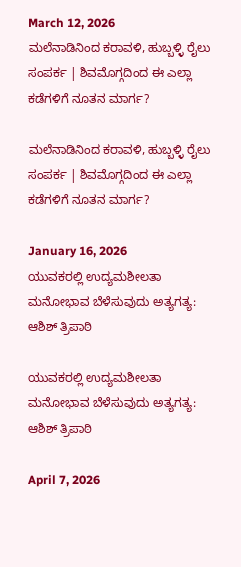March 12, 2026
ಮಲೆನಾಡಿನಿಂದ ಕರಾವಳಿ, ಹುಬ್ಬಳ್ಳಿ ರೈಲು ಸಂಪರ್ಕ | ಶಿವಮೊಗ್ಗದಿಂದ ಈ ಎಲ್ಲಾ ಕಡೆಗಳಿಗೆ ನೂತನ ಮಾರ್ಗ?

ಮಲೆನಾಡಿನಿಂದ ಕರಾವಳಿ, ಹುಬ್ಬಳ್ಳಿ ರೈಲು ಸಂಪರ್ಕ | ಶಿವಮೊಗ್ಗದಿಂದ ಈ ಎಲ್ಲಾ ಕಡೆಗಳಿಗೆ ನೂತನ ಮಾರ್ಗ?

January 16, 2026
ಯುವಕರಲ್ಲಿ ಉದ್ಯಮಶೀಲತಾ ಮನೋಭಾವ ಬೆಳೆಸುವುದು ಅತ್ಯಗತ್ಯ: ಆಶಿಶ್ ತ್ರಿಪಾಠಿ

ಯುವಕರಲ್ಲಿ ಉದ್ಯಮಶೀಲತಾ ಮನೋಭಾವ ಬೆಳೆಸುವುದು ಅತ್ಯಗತ್ಯ: ಆಶಿಶ್ ತ್ರಿಪಾಠಿ

April 7, 2026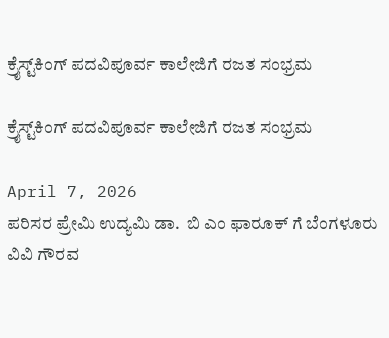ಕ್ರೈಸ್ಟ್‌ಕಿಂಗ್ ಪದವಿಪೂರ್ವ ಕಾಲೇಜಿಗೆ ರಜತ ಸಂಭ್ರಮ

ಕ್ರೈಸ್ಟ್‌ಕಿಂಗ್ ಪದವಿಪೂರ್ವ ಕಾಲೇಜಿಗೆ ರಜತ ಸಂಭ್ರಮ

April 7, 2026
ಪರಿಸರ ಪ್ರೇಮಿ ಉದ್ಯಮಿ ಡಾ.  ಬಿ ಎಂ ಫಾರೂಕ್ ಗೆ ಬೆಂಗಳೂರು ವಿವಿ ಗೌರವ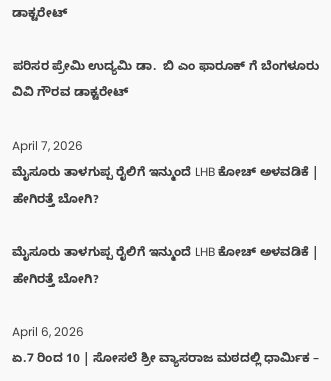ಡಾಕ್ಟರೇಟ್

ಪರಿಸರ ಪ್ರೇಮಿ ಉದ್ಯಮಿ ಡಾ.  ಬಿ ಎಂ ಫಾರೂಕ್ ಗೆ ಬೆಂಗಳೂರು ವಿವಿ ಗೌರವ ಡಾಕ್ಟರೇಟ್

April 7, 2026
ಮೈಸೂರು ತಾಳಗುಪ್ಪ ರೈಲಿಗೆ ಇನ್ಮುಂದೆ LHB ಕೋಚ್ ಅಳವಡಿಕೆ | ಹೇಗಿರತ್ತೆ ಬೋಗಿ?

ಮೈಸೂರು ತಾಳಗುಪ್ಪ ರೈಲಿಗೆ ಇನ್ಮುಂದೆ LHB ಕೋಚ್ ಅಳವಡಿಕೆ | ಹೇಗಿರತ್ತೆ ಬೋಗಿ?

April 6, 2026
ಏ.7 ರಿಂದ 10 | ಸೋಸಲೆ ಶ್ರೀ ವ್ಯಾಸರಾಜ ಮಠದಲ್ಲಿ ಧಾರ್ಮಿಕ –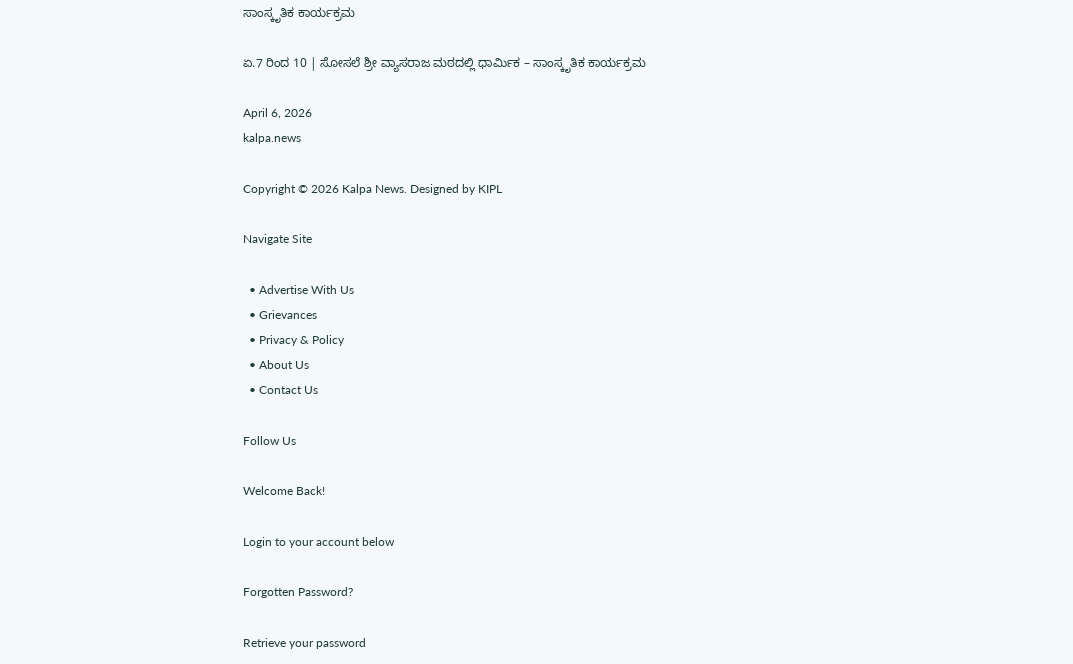ಸಾಂಸ್ಕೃತಿಕ ಕಾರ್ಯಕ್ರಮ

ಏ.7 ರಿಂದ 10 | ಸೋಸಲೆ ಶ್ರೀ ವ್ಯಾಸರಾಜ ಮಠದಲ್ಲಿ ಧಾರ್ಮಿಕ – ಸಾಂಸ್ಕೃತಿಕ ಕಾರ್ಯಕ್ರಮ

April 6, 2026
kalpa.news

Copyright © 2026 Kalpa News. Designed by KIPL

Navigate Site

  • Advertise With Us
  • Grievances
  • Privacy & Policy
  • About Us
  • Contact Us

Follow Us

Welcome Back!

Login to your account below

Forgotten Password?

Retrieve your password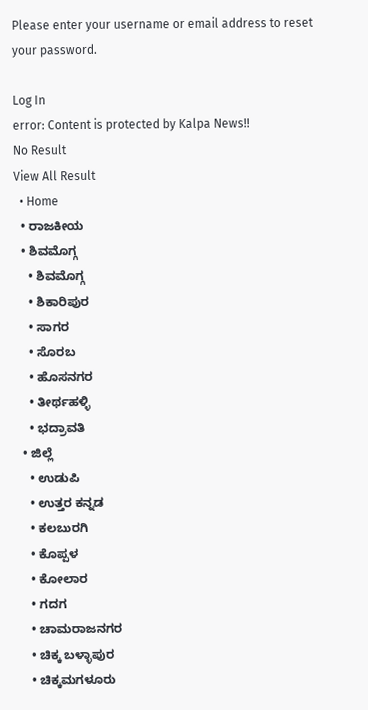Please enter your username or email address to reset your password.

Log In
error: Content is protected by Kalpa News!!
No Result
View All Result
  • Home
  • ರಾಜಕೀಯ
  • ಶಿವಮೊಗ್ಗ
    • ಶಿವಮೊಗ್ಗ
    • ಶಿಕಾರಿಪುರ
    • ಸಾಗರ
    • ಸೊರಬ
    • ಹೊಸನಗರ
    • ತೀರ್ಥಹಳ್ಳಿ
    • ಭದ್ರಾವತಿ
  • ಜಿಲ್ಲೆ
    • ಉಡುಪಿ
    • ಉತ್ತರ ಕನ್ನಡ
    • ಕಲಬುರಗಿ
    • ಕೊಪ್ಪಳ
    • ಕೋಲಾರ
    • ಗದಗ
    • ಚಾಮರಾಜನಗರ
    • ಚಿಕ್ಕ ಬಳ್ಳಾಪುರ
    • ಚಿಕ್ಕಮಗಳೂರು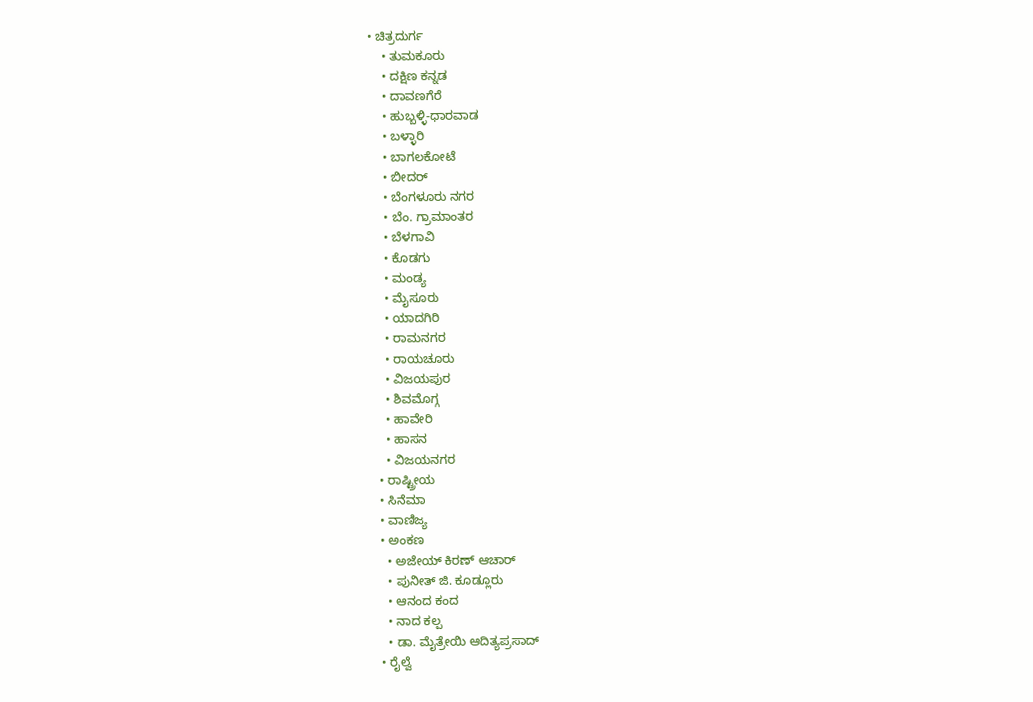• ಚಿತ್ರದುರ್ಗ
    • ತುಮಕೂರು
    • ದಕ್ಷಿಣ ಕನ್ನಡ
    • ದಾವಣಗೆರೆ
    • ಹುಬ್ಬಳ್ಳಿ-ಧಾರವಾಡ
    • ಬಳ್ಳಾರಿ
    • ಬಾಗಲಕೋಟೆ
    • ಬೀದರ್
    • ಬೆಂಗಳೂರು ನಗರ
    • ಬೆಂ. ಗ್ರಾಮಾಂತರ
    • ಬೆಳಗಾವಿ
    • ಕೊಡಗು
    • ಮಂಡ್ಯ
    • ಮೈಸೂರು
    • ಯಾದಗಿರಿ
    • ರಾಮನಗರ
    • ರಾಯಚೂರು
    • ವಿಜಯಪುರ
    • ಶಿವಮೊಗ್ಗ
    • ಹಾವೇರಿ
    • ಹಾಸನ
    • ವಿಜಯನಗರ
  • ರಾಷ್ಟ್ರೀಯ
  • ಸಿನೆಮಾ
  • ವಾಣಿಜ್ಯ
  • ಅಂಕಣ
    • ಅಜೇಯ್ ಕಿರಣ್ ಆಚಾರ್
    • ಪುನೀತ್ ಜಿ. ಕೂಡ್ಲೂರು
    • ಆನಂದ ಕಂದ
    • ನಾದ ಕಲ್ಪ
    • ಡಾ. ಮೈತ್ರೇಯಿ ಆದಿತ್ಯಪ್ರಸಾದ್
  • ರೈಲ್ವೆ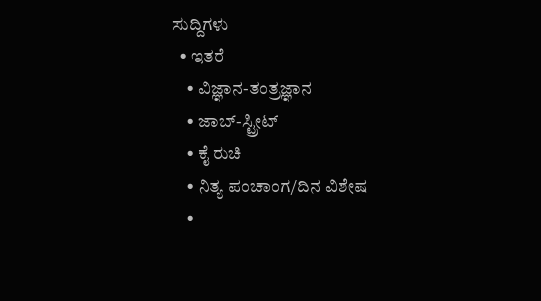ಸುದ್ದಿಗಳು
  • ಇತರೆ
    • ವಿಜ್ಞಾನ-ತಂತ್ರಜ್ಞಾನ
    • ಜಾಬ್-ಸ್ಟ್ರೀಟ್
    • ಕೈ ರುಚಿ
    • ನಿತ್ಯ ಪಂಚಾಂಗ/ದಿನ ವಿಶೇಷ
    •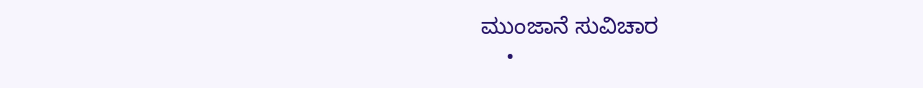ಮುಂಜಾನೆ ಸುವಿಚಾರ
    •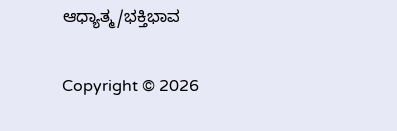ಆಧ್ಯಾತ್ಮ/ಭಕ್ತಿಭಾವ

Copyright © 2026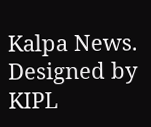Kalpa News. Designed by KIPL